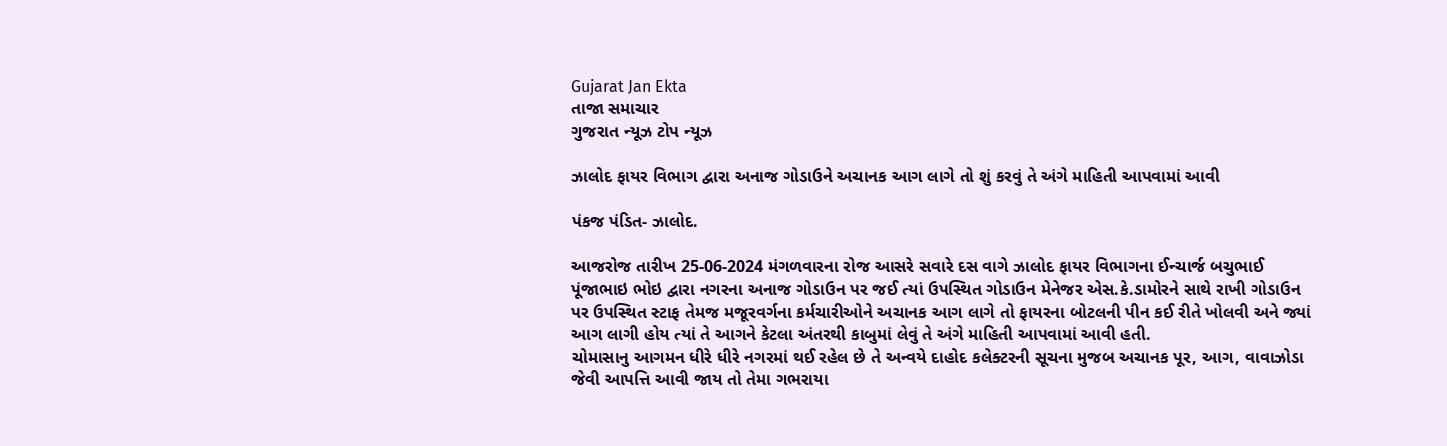Gujarat Jan Ekta
તાજા સમાચાર
ગુજરાત ન્યૂઝ ટોપ ન્યૂઝ

ઝાલોદ ફાયર વિભાગ દ્વારા અનાજ ગોડાઉને અચાનક આગ લાગે તો શું કરવું તે અંગે માહિતી આપવામાં આવી

પંકજ પંડિત- ઝાલોદ.

આજરોજ તારીખ 25-06-2024 મંગળવારના રોજ આસરે સવારે દસ વાગે ઝાલોદ ફાયર વિભાગના ઈન્ચાર્જ બચુભાઈ પૂંજાભાઇ ભોઇ દ્વારા નગરના અનાજ ગોડાઉન પર જઈ ત્યાં ઉપસ્થિત ગોડાઉન મેનેજર એસ.કે.ડામોરને સાથે રાખી ગોડાઉન પર ઉપસ્થિત સ્ટાફ તેમજ મજૂરવર્ગના કર્મચારીઓને અચાનક આગ લાગે તો ફાયરના બોટલની પીન કઈ રીતે ખોલવી અને જ્યાં આગ લાગી હોય ત્યાં તે આગને કેટલા અંતરથી કાબુમાં લેવું તે અંગે માહિતી આપવામાં આવી હતી.
ચોમાસાનુ આગમન ધીરે ધીરે નગરમાં થઈ રહેલ છે તે અન્વયે દાહોદ કલેક્ટરની સૂચના મુજબ અચાનક પૂર, આગ, વાવાઝોડા જેવી આપત્તિ આવી જાય તો તેમા ગભરાયા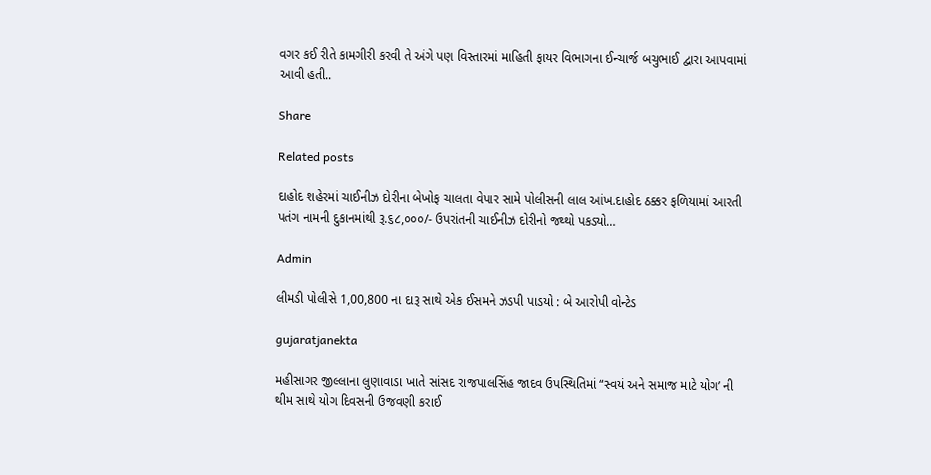વગર કઈ રીતે કામગીરી કરવી તે અંગે પણ વિસ્તારમાં માહિતી ફાયર વિભાગના ઈન્ચાર્જ બચુભાઈ દ્વારા આપવામાં આવી હતી..

Share

Related posts

દાહોદ શહેરમાં ચાઈનીઝ દોરીના બેખોફ ચાલતા વેપાર સામે પોલીસની લાલ આંખ.દાહોદ ઠક્કર ફળિયામાં આરતી પતંગ નામની દુકાનમાંથી રૂ.૬૮,૦૦૦/- ઉપરાંતની ચાઈનીઝ દોરીનો જથ્થો પકડ્યો…

Admin

લીમડી પોલીસે 1,00,800 ના દારૂ સાથે એક ઈસમને ઝડપી પાડયો : બે આરોપી વોન્ટેડ

gujaratjanekta

મહીસાગર જીલ્લાના લુણાવાડા ખાતે સાંસદ રાજપાલસિંહ જાદવ ઉપસ્થિતિમાં “સ્વયં અને સમાજ માટે યોગ’ ની થીમ સાથે યોગ દિવસની ઉજવણી કરાઈ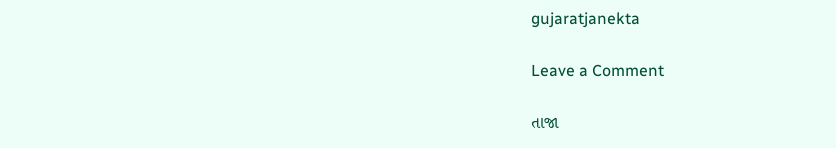gujaratjanekta

Leave a Comment

તાજા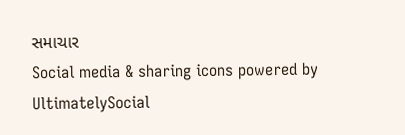સમાચાર
Social media & sharing icons powered by UltimatelySocial